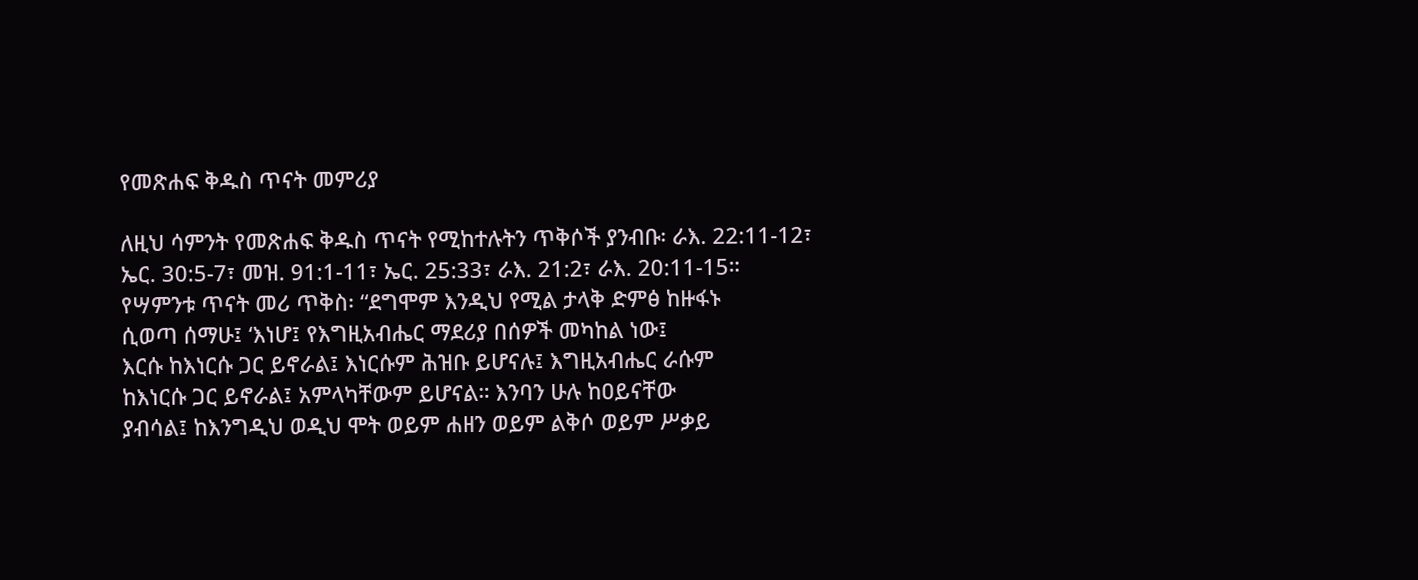የመጽሐፍ ቅዱስ ጥናት መምሪያ

ለዚህ ሳምንት የመጽሐፍ ቅዱስ ጥናት የሚከተሉትን ጥቅሶች ያንብቡ፡ ራእ. 22:11-12፣ ኤር. 30:5-7፣ መዝ. 91:1-11፣ ኤር. 25:33፣ ራእ. 21:2፣ ራእ. 20:11-15።
የሣምንቱ ጥናት መሪ ጥቅስ፡ “ደግሞም እንዲህ የሚል ታላቅ ድምፅ ከዙፋኑ
ሲወጣ ሰማሁ፤ ‘እነሆ፤ የእግዚአብሔር ማደሪያ በሰዎች መካከል ነው፤
እርሱ ከእነርሱ ጋር ይኖራል፤ እነርሱም ሕዝቡ ይሆናሉ፤ እግዚአብሔር ራሱም
ከእነርሱ ጋር ይኖራል፤ አምላካቸውም ይሆናል። እንባን ሁሉ ከዐይናቸው
ያብሳል፤ ከእንግዲህ ወዲህ ሞት ወይም ሐዘን ወይም ልቅሶ ወይም ሥቃይ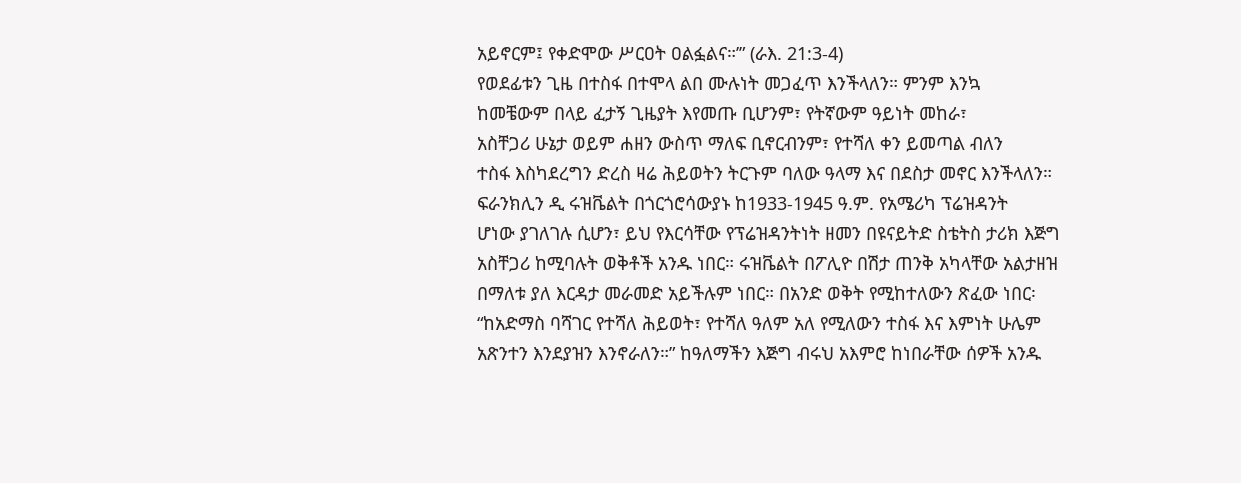አይኖርም፤ የቀድሞው ሥርዐት ዐልፏልና።’” (ራእ. 21:3-4)
የወደፊቱን ጊዜ በተስፋ በተሞላ ልበ ሙሉነት መጋፈጥ እንችላለን። ምንም እንኳ
ከመቼውም በላይ ፈታኝ ጊዜያት እየመጡ ቢሆንም፣ የትኛውም ዓይነት መከራ፣
አስቸጋሪ ሁኔታ ወይም ሐዘን ውስጥ ማለፍ ቢኖርብንም፣ የተሻለ ቀን ይመጣል ብለን
ተስፋ እስካደረግን ድረስ ዛሬ ሕይወትን ትርጉም ባለው ዓላማ እና በደስታ መኖር እንችላለን።
ፍራንክሊን ዲ ሩዝቬልት በጎርጎሮሳውያኑ ከ1933-1945 ዓ.ም. የአሜሪካ ፕሬዝዳንት
ሆነው ያገለገሉ ሲሆን፣ ይህ የእርሳቸው የፕሬዝዳንትነት ዘመን በዩናይትድ ስቴትስ ታሪክ እጅግ
አስቸጋሪ ከሚባሉት ወቅቶች አንዱ ነበር። ሩዝቬልት በፖሊዮ በሽታ ጠንቅ አካላቸው አልታዘዝ
በማለቱ ያለ እርዳታ መራመድ አይችሉም ነበር። በአንድ ወቅት የሚከተለውን ጽፈው ነበር፡
“ከአድማስ ባሻገር የተሻለ ሕይወት፣ የተሻለ ዓለም አለ የሚለውን ተስፋ እና እምነት ሁሌም
አጽንተን እንደያዝን እንኖራለን።” ከዓለማችን እጅግ ብሩህ አእምሮ ከነበራቸው ሰዎች አንዱ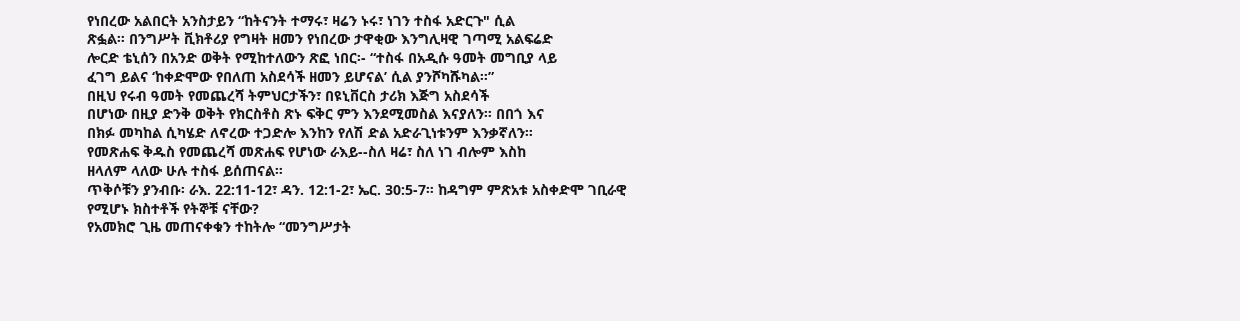የነበረው አልበርት አንስታይን “ከትናንት ተማሩ፣ ዛሬን ኑሩ፣ ነገን ተስፋ አድርጉ" ሲል
ጽፏል። በንግሥት ቪክቶሪያ የግዛት ዘመን የነበረው ታዋቂው እንግሊዛዊ ገጣሚ አልፍሬድ
ሎርድ ቴኒሰን በአንድ ወቅት የሚከተለውን ጽፎ ነበር፡- “ተስፋ በአዲሱ ዓመት መግቢያ ላይ
ፈገግ ይልና ‘ከቀድሞው የበለጠ አስደሳች ዘመን ይሆናል’ ሲል ያንሾካሹካል።”
በዚህ የሩብ ዓመት የመጨረሻ ትምህርታችን፣ በዩኒቨርስ ታሪክ እጅግ አስደሳች
በሆነው በዚያ ድንቅ ወቅት የክርስቶስ ጽኑ ፍቅር ምን እንደሚመስል እናያለን። በበጎ እና
በክፉ መካከል ሲካሄድ ለኖረው ተጋድሎ እንከን የለሽ ድል አድራጊነቱንም እንቃኛለን።
የመጽሐፍ ቅዱስ የመጨረሻ መጽሐፍ የሆነው ራእይ--ስለ ዛሬ፣ ስለ ነገ ብሎም እስከ
ዘላለም ላለው ሁሉ ተስፋ ይሰጠናል።
ጥቅሶቹን ያንብቡ፡ ራእ. 22:11-12፣ ዳን. 12:1-2፣ ኤር. 30:5-7። ከዳግም ምጽአቱ አስቀድሞ ገቢራዊ የሚሆኑ ክስተቶች የትኞቹ ናቸው?
የአመክሮ ጊዜ መጠናቀቁን ተከትሎ “መንግሥታት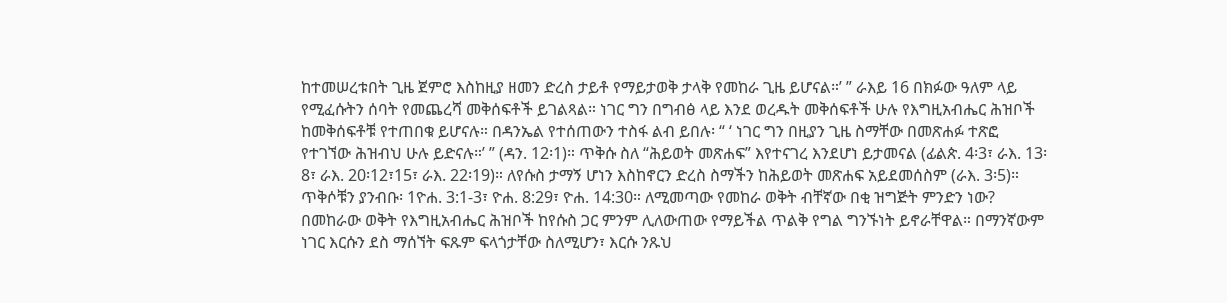ከተመሠረቱበት ጊዜ ጀምሮ እስከዚያ ዘመን ድረስ ታይቶ የማይታወቅ ታላቅ የመከራ ጊዜ ይሆናል።’ ” ራእይ 16 በክፉው ዓለም ላይ የሚፈሱትን ሰባት የመጨረሻ መቅሰፍቶች ይገልጻል። ነገር ግን በግብፅ ላይ እንደ ወረዱት መቅሰፍቶች ሁሉ የእግዚአብሔር ሕዝቦች ከመቅሰፍቶቹ የተጠበቁ ይሆናሉ። በዳንኤል የተሰጠውን ተስፋ ልብ ይበሉ፡ “ ‘ ነገር ግን በዚያን ጊዜ ስማቸው በመጽሐፉ ተጽፎ የተገኘው ሕዝብህ ሁሉ ይድናሉ።’ ” (ዳን. 12፡1)። ጥቅሱ ስለ “ሕይወት መጽሐፍ” እየተናገረ እንደሆነ ይታመናል (ፊልጵ. 4፡3፣ ራእ. 13፡8፣ ራእ. 20፡12፣15፣ ራእ. 22፡19)። ለየሱስ ታማኝ ሆነን እስከኖርን ድረስ ስማችን ከሕይወት መጽሐፍ አይደመሰስም (ራእ. 3፡5)። ጥቅሶቹን ያንብቡ፡ 1ዮሐ. 3:1-3፣ ዮሐ. 8:29፣ ዮሐ. 14:30። ለሚመጣው የመከራ ወቅት ብቸኛው በቂ ዝግጅት ምንድን ነው?
በመከራው ወቅት የእግዚአብሔር ሕዝቦች ከየሱስ ጋር ምንም ሊለውጠው የማይችል ጥልቅ የግል ግንኙነት ይኖራቸዋል። በማንኛውም ነገር እርሱን ደስ ማሰኘት ፍጹም ፍላጎታቸው ስለሚሆን፣ እርሱ ንጹህ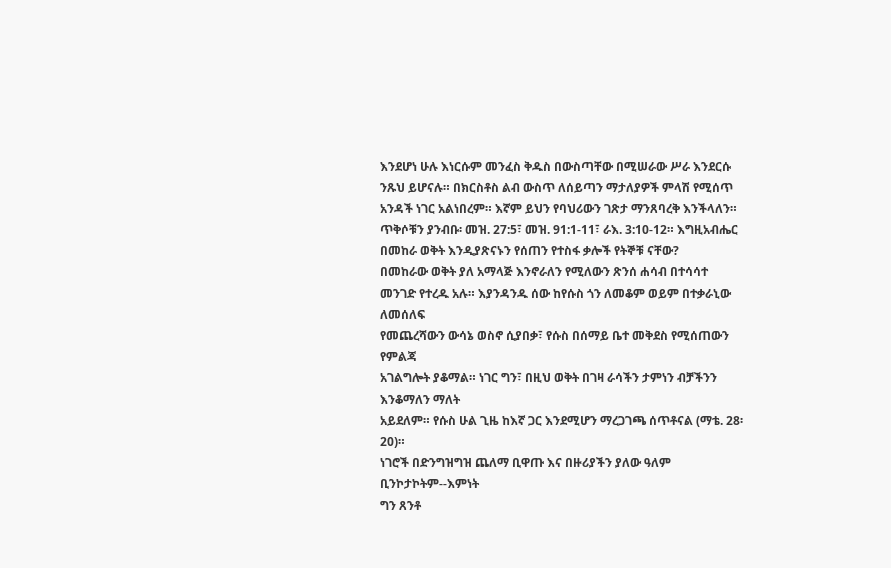እንደሆነ ሁሉ እነርሱም መንፈስ ቅዱስ በውስጣቸው በሚሠራው ሥራ እንደርሱ ንጹህ ይሆናሉ። በክርስቶስ ልብ ውስጥ ለሰይጣን ማታለያዎች ምላሽ የሚሰጥ አንዳች ነገር አልነበረም። እኛም ይህን የባህሪውን ገጽታ ማንጸባረቅ እንችላለን። ጥቅሶቹን ያንብቡ፡ መዝ. 27:5፣ መዝ. 91:1-11፣ ራእ. 3:10-12። እግዚአብሔር በመከራ ወቅት እንዲያጽናኑን የሰጠን የተስፋ ቃሎች የትኞቹ ናቸው?
በመከራው ወቅት ያለ አማላጅ እንኖራለን የሚለውን ጽንሰ ሐሳብ በተሳሳተ
መንገድ የተረዱ አሉ። እያንዳንዱ ሰው ከየሱስ ጎን ለመቆም ወይም በተቃራኒው ለመሰለፍ
የመጨረሻውን ውሳኔ ወስኖ ሲያበቃ፣ የሱስ በሰማይ ቤተ መቅደስ የሚሰጠውን የምልጃ
አገልግሎት ያቆማል። ነገር ግን፣ በዚህ ወቅት በገዛ ራሳችን ታምነን ብቻችንን እንቆማለን ማለት
አይደለም። የሱስ ሁል ጊዜ ከእኛ ጋር እንደሚሆን ማረጋገጫ ሰጥቶናል (ማቴ. 28፡20)።
ነገሮች በድንግዝግዝ ጨለማ ቢዋጡ እና በዙሪያችን ያለው ዓለም ቢንኮታኮትም--እምነት
ግን ጸንቶ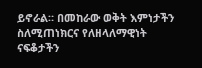ይኖራል። በመከራው ወቅት እምነታችን ስለሚጠነክርና የለዘላለማዊነት ናፍቆታችን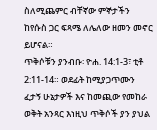ስለሚጨምር ብቸኛው ምኞታችን ከየሱስ ጋር ፍጻሜ ለሌለው ዘመን መኖር ይሆናል።
ጥቅሶቹን ያንብቡ፡ ዮሐ. 14:1-3፣ ቲቶ 2:11-14። ወደፊት ከሚያጋጥሙን ፈታኝ ሁኔታዎች እና ከመጪው የመከራ ወቅት አንጻር እነዚህ ጥቅሶች ያን ያህል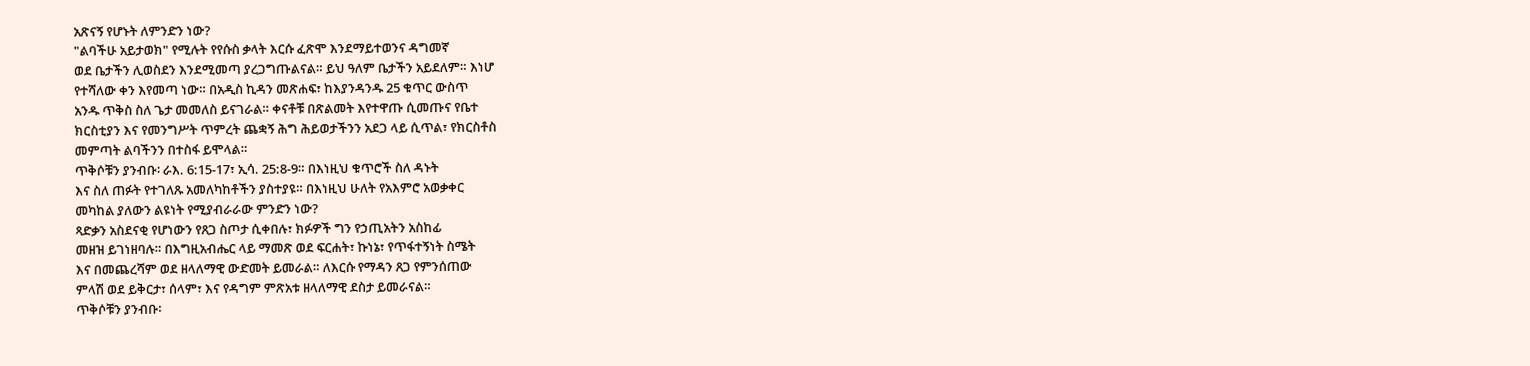አጽናኝ የሆኑት ለምንድን ነው?
"ልባችሁ አይታወክ" የሚሉት የየሱስ ቃላት እርሱ ፈጽሞ እንደማይተወንና ዳግመኛ
ወደ ቤታችን ሊወስደን እንደሚመጣ ያረጋግጡልናል። ይህ ዓለም ቤታችን አይደለም። እነሆ
የተሻለው ቀን እየመጣ ነው። በአዲስ ኪዳን መጽሐፍ፣ ከእያንዳንዱ 25 ቁጥር ውስጥ
አንዱ ጥቅስ ስለ ጌታ መመለስ ይናገራል። ቀናቶቹ በጽልመት እየተዋጡ ሲመጡና የቤተ
ክርስቲያን እና የመንግሥት ጥምረት ጨቋኝ ሕግ ሕይወታችንን አደጋ ላይ ሲጥል፣ የክርስቶስ
መምጣት ልባችንን በተስፋ ይሞላል።
ጥቅሶቹን ያንብቡ፡ ራእ. 6:15-17፣ ኢሳ. 25:8-9። በእነዚህ ቁጥሮች ስለ ዳኑት
እና ስለ ጠፉት የተገለጹ አመለካከቶችን ያስተያዩ። በእነዚህ ሁለት የአእምሮ አወቃቀር
መካከል ያለውን ልዩነት የሚያብራራው ምንድን ነው?
ጻድቃን አስደናቂ የሆነውን የጸጋ ስጦታ ሲቀበሉ፣ ክፉዎች ግን የኃጢአትን አስከፊ
መዘዝ ይገነዘባሉ። በእግዚአብሔር ላይ ማመጽ ወደ ፍርሐት፣ ኩነኔ፣ የጥፋተኝነት ስሜት
እና በመጨረሻም ወደ ዘላለማዊ ውድመት ይመራል። ለእርሱ የማዳን ጸጋ የምንሰጠው
ምላሽ ወደ ይቅርታ፣ ሰላም፣ እና የዳግም ምጽአቱ ዘላለማዊ ደስታ ይመራናል።
ጥቅሶቹን ያንብቡ፡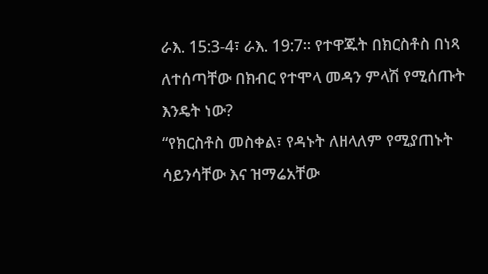ራእ. 15:3-4፣ ራእ. 19:7። የተዋጁት በክርስቶስ በነጻ
ለተሰጣቸው በክብር የተሞላ መዳን ምላሽ የሚሰጡት እንዴት ነው?
“የክርስቶስ መስቀል፣ የዳኑት ለዘላለም የሚያጠኑት ሳይንሳቸው እና ዝማሬአቸው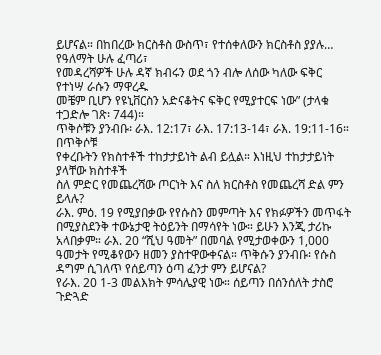ይሆናል። በከበረው ክርስቶስ ውስጥ፣ የተሰቀለውን ክርስቶስ ያያሉ… የዓለማት ሁሉ ፈጣሪ፣
የመዳረሻዎች ሁሉ ዳኛ ክብሩን ወደ ጎን ብሎ ለሰው ካለው ፍቅር የተነሣ ራሱን ማዋረዱ
መቼም ቢሆን የዩኒቨርስን አድናቆትና ፍቅር የሚያተርፍ ነው” (ታላቁ ተጋድሎ ገጽ፡ 744)።
ጥቅሶቹን ያንብቡ፡ ራእ. 12:17፣ ራእ. 17:13-14፣ ራእ. 19:11-16። በጥቅሶቹ
የቀረቡትን የክስተቶች ተከታታይነት ልብ ይሏል። እነዚህ ተከታታይነት ያላቸው ክስተቶች
ስለ ምድር የመጨረሻው ጦርነት እና ስለ ክርስቶስ የመጨረሻ ድል ምን ይላሉ?
ራእ. ምዕ. 19 የሚያበቃው የየሱስን መምጣት እና የክፉዎችን መጥፋት በሚያስደንቅ ተውኔታዊ ትዕይንት በማሳየት ነው። ይሁን እንጂ ታሪኩ አላበቃም። ራእ. 20 “ሺህ ዓመት” በመባል የሚታወቀውን 1,000 ዓመታት የሚቆየውን ዘመን ያስተዋውቀናል። ጥቅሱን ያንብቡ፡ የሱስ ዳግም ሲገለጥ የሰይጣን ዕጣ ፈንታ ምን ይሆናል?
የራእ. 20 1-3 መልእክት ምሳሌያዊ ነው። ሰይጣን በሰንሰለት ታስሮ ጉድጓድ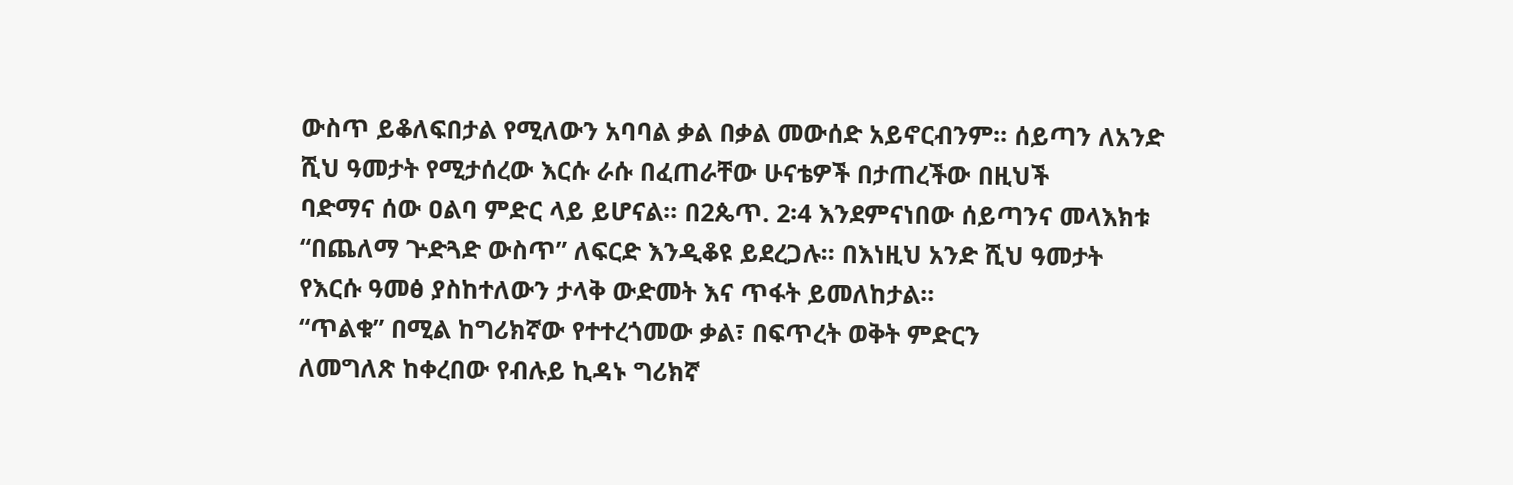ውስጥ ይቆለፍበታል የሚለውን አባባል ቃል በቃል መውሰድ አይኖርብንም። ሰይጣን ለአንድ
ሺህ ዓመታት የሚታሰረው እርሱ ራሱ በፈጠራቸው ሁናቴዎች በታጠረችው በዚህች
ባድማና ሰው ዐልባ ምድር ላይ ይሆናል። በ2ጴጥ. 2፡4 እንደምናነበው ሰይጣንና መላእክቱ
“በጨለማ ጕድጓድ ውስጥ” ለፍርድ እንዲቆዩ ይደረጋሉ። በእነዚህ አንድ ሺህ ዓመታት
የእርሱ ዓመፅ ያስከተለውን ታላቅ ውድመት እና ጥፋት ይመለከታል።
“ጥልቁ” በሚል ከግሪክኛው የተተረጎመው ቃል፣ በፍጥረት ወቅት ምድርን
ለመግለጽ ከቀረበው የብሉይ ኪዳኑ ግሪክኛ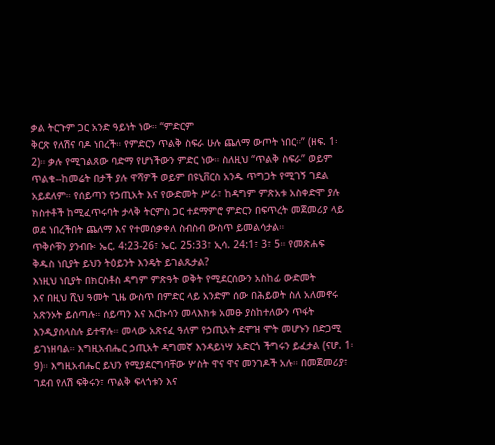ቃል ትርጉም ጋር አንድ ዓይነት ነው። “ምድርም
ቅርጽ የለሽና ባዶ ነበረች። የምድርን ጥልቅ ስፍራ ሁሉ ጨለማ ውጦት ነበር።” (ዘፍ. 1፡
2)። ቃሉ የሚገልጸው ባድማ የሆነችውን ምድር ነው። ስለዚህ “ጥልቅ ስፍራ” ወይም
ጥልቁ--ከመሬት በታች ያሉ ዋሻዎች ወይም በዩኒቨርስ አንዱ ጥግጋት የሚገኝ ገደል
አይደለም። የሰይጣን የኃጢአት እና የውድመት ሥራ፣ ከዳግም ምጽአቱ አስቀድሞ ያሉ
ክስተቶች ከሚፈጥሩባት ታላቅ ትርምስ ጋር ተደማምሮ ምድርን በፍጥረት መጀመሪያ ላይ
ወደ ነበረችበት ጨለማ እና የተመሰቃቀለ ስብስብ ውስጥ ይመልሳታል።
ጥቅሶቹን ያንብቡ፡ ኤር. 4:23-26፣ ኤር. 25:33፣ ኢሳ. 24:1፣ 3፣ 5። የመጽሐፍ
ቅዱስ ነቢያት ይህን ትዕይንት እንዴት ይገልጹታል?
እነዚህ ነቢያት በክርስቶስ ዳግም ምጽዓት ወቅት የሚደርሰውን አስከፊ ውድመት
እና በዚህ ሺህ ዓመት ጊዜ ውስጥ በምድር ላይ አንድም ሰው በሕይወት ስለ አለመኖሩ
አጽንኦት ይሰጣሉ። ሰይጣን እና እርኩሳን መላእክቱ አመፁ ያስከተለውን ጥፋት
እንዲያሰላስሉ ይተዋሉ። መላው አጽናፈ ዓለም የኃጢአት ደሞዝ ሞት መሆኑን በድጋሚ
ይገነዘባል። እግዚአብሔር ኃጢአት ዳግመኛ እንዳይነሣ አድርጎ ችግሩን ይፈታል (ናሆ. 1፡
9)። እግዚአብሔር ይህን የሚያደርግባቸው ሦስት ዋና ዋና መንገዶች አሉ። በመጀመሪያ፣
ገደብ የለሽ ፍቅሩን፣ ጥልቅ ፍላጎቱን እና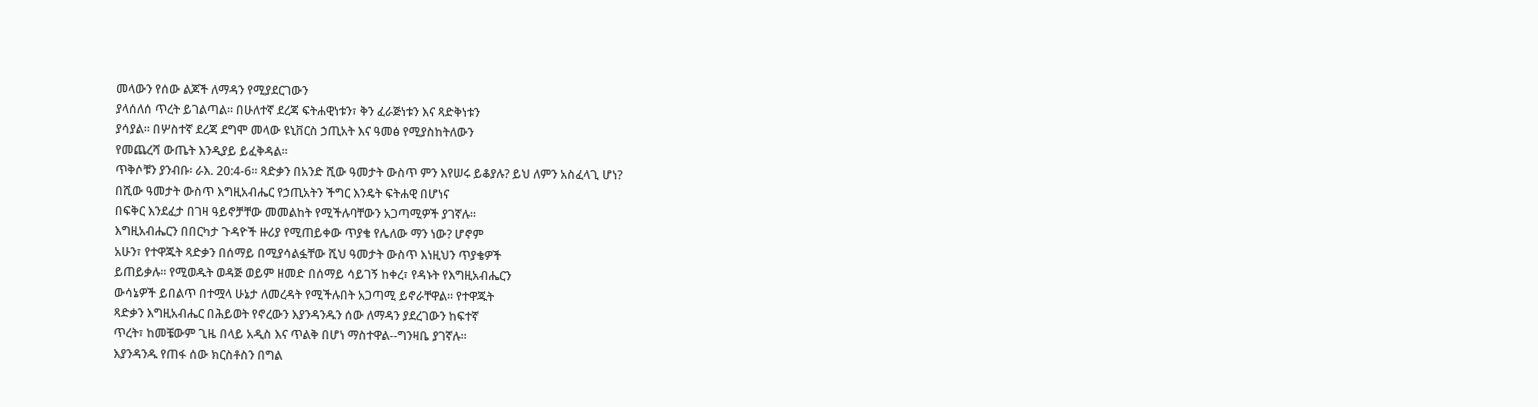መላውን የሰው ልጆች ለማዳን የሚያደርገውን
ያላሰለሰ ጥረት ይገልጣል። በሁለተኛ ደረጃ ፍትሐዊነቱን፣ ቅን ፈራጅነቱን እና ጻድቅነቱን
ያሳያል። በሦስተኛ ደረጃ ደግሞ መላው ዩኒቨርስ ኃጢአት እና ዓመፅ የሚያስከትለውን
የመጨረሻ ውጤት እንዲያይ ይፈቅዳል።
ጥቅሶቹን ያንብቡ፡ ራእ. 20:4-6። ጻድቃን በአንድ ሺው ዓመታት ውስጥ ምን እየሠሩ ይቆያሉ? ይህ ለምን አስፈላጊ ሆነ?
በሺው ዓመታት ውስጥ እግዚአብሔር የኃጢአትን ችግር እንዴት ፍትሐዊ በሆነና
በፍቅር እንደፈታ በገዛ ዓይኖቻቸው መመልከት የሚችሉባቸውን አጋጣሚዎች ያገኛሉ።
እግዚአብሔርን በበርካታ ጉዳዮች ዙሪያ የሚጠይቀው ጥያቄ የሌለው ማን ነው? ሆኖም
አሁን፣ የተዋጁት ጻድቃን በሰማይ በሚያሳልፏቸው ሺህ ዓመታት ውስጥ እነዚህን ጥያቄዎች
ይጠይቃሉ። የሚወዱት ወዳጅ ወይም ዘመድ በሰማይ ሳይገኝ ከቀረ፣ የዳኑት የእግዚአብሔርን
ውሳኔዎች ይበልጥ በተሟላ ሁኔታ ለመረዳት የሚችሉበት አጋጣሚ ይኖራቸዋል። የተዋጁት
ጻድቃን እግዚአብሔር በሕይወት የኖረውን እያንዳንዱን ሰው ለማዳን ያደረገውን ከፍተኛ
ጥረት፣ ከመቼውም ጊዜ በላይ አዲስ እና ጥልቅ በሆነ ማስተዋል--ግንዛቤ ያገኛሉ።
እያንዳንዱ የጠፋ ሰው ክርስቶስን በግል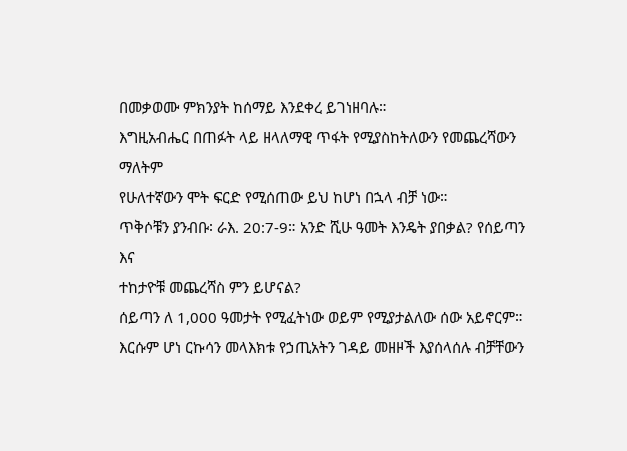በመቃወሙ ምክንያት ከሰማይ እንደቀረ ይገነዘባሉ።
እግዚአብሔር በጠፉት ላይ ዘላለማዊ ጥፋት የሚያስከትለውን የመጨረሻውን ማለትም
የሁለተኛውን ሞት ፍርድ የሚሰጠው ይህ ከሆነ በኋላ ብቻ ነው።
ጥቅሶቹን ያንብቡ፡ ራእ. 20:7-9። አንድ ሺሁ ዓመት እንዴት ያበቃል? የሰይጣን እና
ተከታዮቹ መጨረሻስ ምን ይሆናል?
ሰይጣን ለ 1,000 ዓመታት የሚፈትነው ወይም የሚያታልለው ሰው አይኖርም።
እርሱም ሆነ ርኩሳን መላእክቱ የኃጢአትን ገዳይ መዘዞች እያሰላሰሉ ብቻቸውን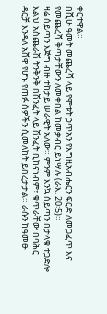ቀርተዋል።
በሺሁ ዓመት መጨረሻ ላይ የሞቱት ኃጥአን የእግዚአብሔርን ፍርድ ለመጋፈጥ እና
የመጨረሻ ቅጣታቸውን ለመቀበል ከመቃብር ይነሣሉ (ራእ. 20፡5)።
ዛሬ ሰይጣን እጅግ ብዙ ተከታይ ሠራዊት አለው። ምንም እንኳ ሰይጣን በታላቁ ተጋድሎ እልህ አስጨራሽ ትንቅንቅ በሽንፈት ላይ ሽንፈት ቢከናነብም፣ ቁጥራቸው በባሕር
ዳርቻ እንዳለ አሸዋ የሆኑ የጠፉ ሰዎችን ሲመለከት ይበረታታል። ራሱን ከዓመፁ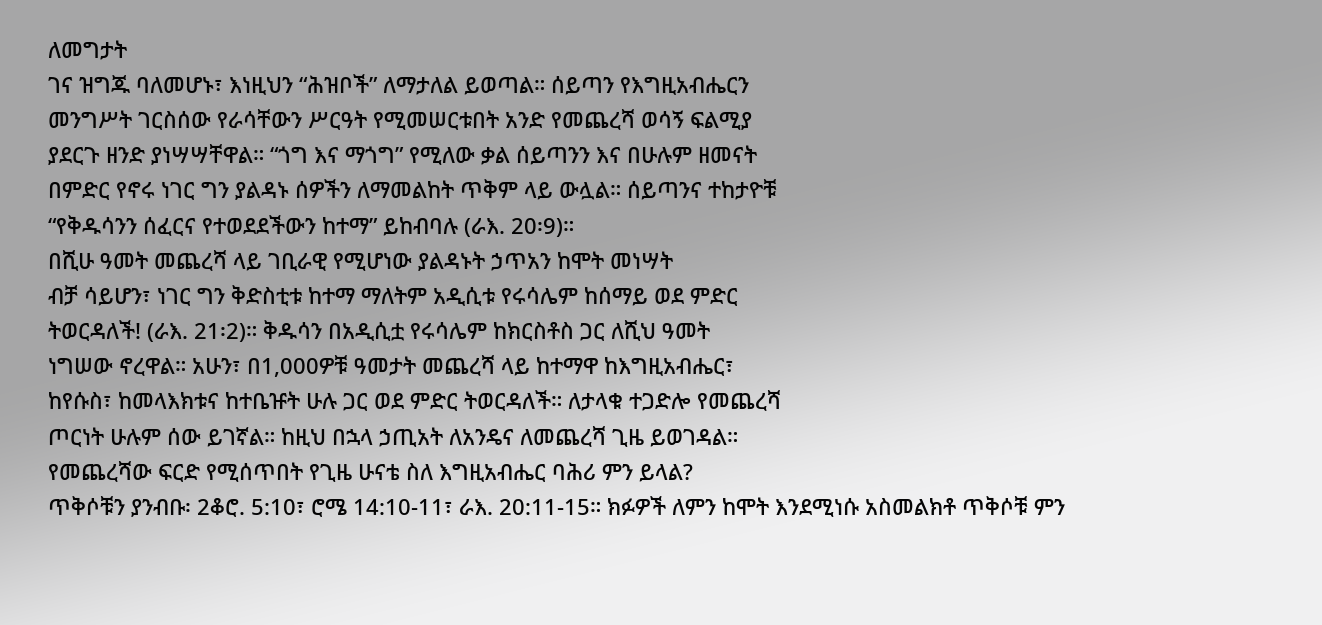ለመግታት
ገና ዝግጁ ባለመሆኑ፣ እነዚህን “ሕዝቦች” ለማታለል ይወጣል። ሰይጣን የእግዚአብሔርን
መንግሥት ገርስሰው የራሳቸውን ሥርዓት የሚመሠርቱበት አንድ የመጨረሻ ወሳኝ ፍልሚያ
ያደርጉ ዘንድ ያነሣሣቸዋል። “ጎግ እና ማጎግ” የሚለው ቃል ሰይጣንን እና በሁሉም ዘመናት
በምድር የኖሩ ነገር ግን ያልዳኑ ሰዎችን ለማመልከት ጥቅም ላይ ውሏል። ሰይጣንና ተከታዮቹ
“የቅዱሳንን ሰፈርና የተወደደችውን ከተማ” ይከብባሉ (ራእ. 20፡9)።
በሺሁ ዓመት መጨረሻ ላይ ገቢራዊ የሚሆነው ያልዳኑት ኃጥአን ከሞት መነሣት
ብቻ ሳይሆን፣ ነገር ግን ቅድስቲቱ ከተማ ማለትም አዲሲቱ የሩሳሌም ከሰማይ ወደ ምድር
ትወርዳለች! (ራእ. 21፡2)። ቅዱሳን በአዲሲቷ የሩሳሌም ከክርስቶስ ጋር ለሺህ ዓመት
ነግሠው ኖረዋል። አሁን፣ በ1,000ዎቹ ዓመታት መጨረሻ ላይ ከተማዋ ከእግዚአብሔር፣
ከየሱስ፣ ከመላእክቱና ከተቤዡት ሁሉ ጋር ወደ ምድር ትወርዳለች። ለታላቁ ተጋድሎ የመጨረሻ
ጦርነት ሁሉም ሰው ይገኛል። ከዚህ በኋላ ኃጢአት ለአንዴና ለመጨረሻ ጊዜ ይወገዳል።
የመጨረሻው ፍርድ የሚሰጥበት የጊዜ ሁናቴ ስለ እግዚአብሔር ባሕሪ ምን ይላል?
ጥቅሶቹን ያንብቡ፡ 2ቆሮ. 5:10፣ ሮሜ 14:10-11፣ ራእ. 20:11-15። ክፉዎች ለምን ከሞት እንደሚነሱ አስመልክቶ ጥቅሶቹ ምን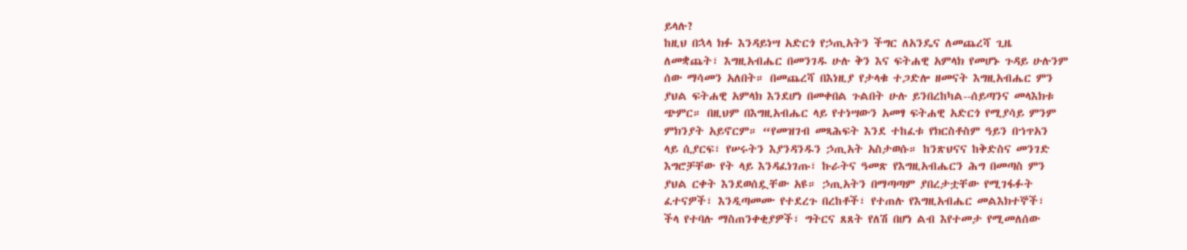ይላሉ?
ከዚህ በኋላ ክፉ እንዳይነሣ አድርጎ የኃጢአትን ችግር ለአንዴና ለመጨረሻ ጊዜ
ለመቋጨት፣ እግዚአብሔር በመንገዱ ሁሉ ቅን እና ፍትሐዊ አምላክ የመሆኑ ጉዳይ ሁሉንም
ሰው ማሳመን አለበት። በመጨረሻ በእነዚያ የታላቁ ተጋድሎ ዘመናት እግዚአብሔር ምን
ያህል ፍትሐዊ አምላክ እንደሆነ በመቀበል ጉልበት ሁሉ ይንበረከካል--ሰይጣንና መላእክቱ
ጭምር። በዚህም በእግዚአብሔር ላይ የተነሣውን አመፃ ፍትሐዊ አድርጎ የሚያሳይ ምንም
ምክንያት አይኖርም። “የመዝገብ መጻሕፍት እንደ ተከፈቱ የክርስቶስም ዓይን በኀጥአን
ላይ ሲያርፍ፣ የሠሩትን እያንዳንዱን ኃጢአት አስታወሱ። ከንጽህናና ከቅድስና መንገድ
እግሮቻቸው የት ላይ እንዳፈነገጡ፣ ኩራትና ዓመጽ የእግዚአብሔርን ሕግ በመጣስ ምን
ያህል ርቀት እንደወሰዷቸው አዩ። ኃጢአትን በማጣጣም ያበረታቷቸው የሚገፋፉት
ፈተናዎች፣ እንዲጣመሙ የተደረጉ በረከቶች፣ የተጠሉ የእግዚአብሔር መልእክተኞች፣
ችላ የተባሉ ማስጠንቀቂያዎች፣ ግትርና ጸጸት የለሽ በሆነ ልብ እየተመታ የሚመለሰው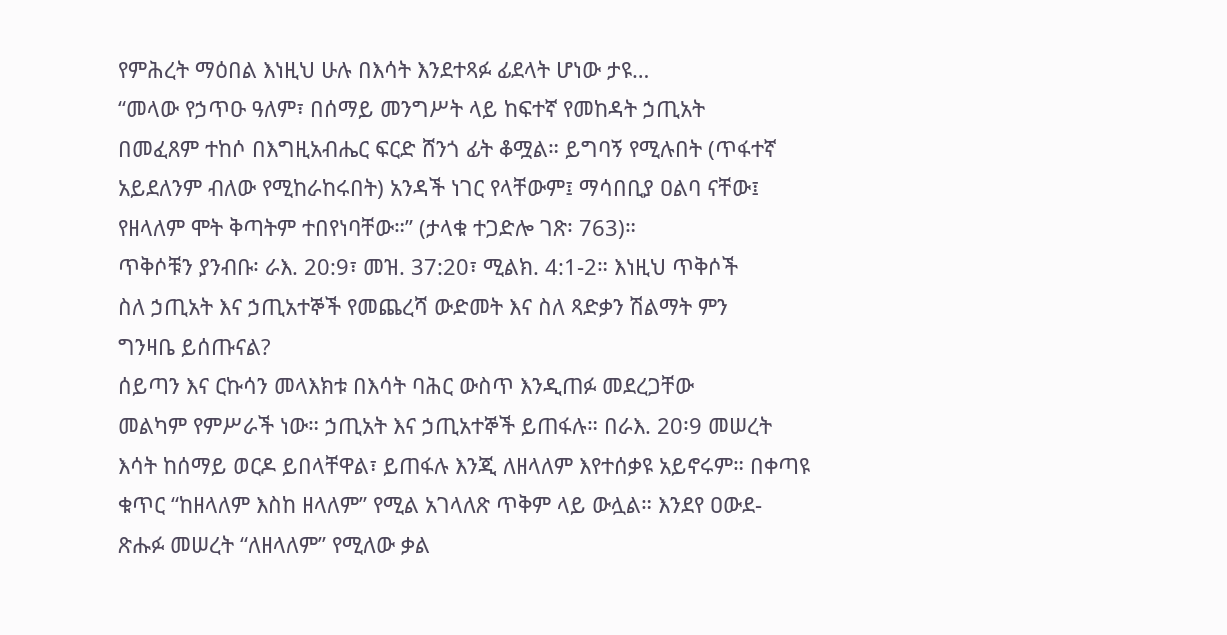የምሕረት ማዕበል እነዚህ ሁሉ በእሳት እንደተጻፉ ፊደላት ሆነው ታዩ…
“መላው የኃጥዑ ዓለም፣ በሰማይ መንግሥት ላይ ከፍተኛ የመከዳት ኃጢአት
በመፈጸም ተከሶ በእግዚአብሔር ፍርድ ሸንጎ ፊት ቆሟል። ይግባኝ የሚሉበት (ጥፋተኛ
አይደለንም ብለው የሚከራከሩበት) አንዳች ነገር የላቸውም፤ ማሳበቢያ ዐልባ ናቸው፤
የዘላለም ሞት ቅጣትም ተበየነባቸው።” (ታላቁ ተጋድሎ ገጽ፡ 763)።
ጥቅሶቹን ያንብቡ፡ ራእ. 20:9፣ መዝ. 37:20፣ ሚልክ. 4:1-2። እነዚህ ጥቅሶች
ስለ ኃጢአት እና ኃጢአተኞች የመጨረሻ ውድመት እና ስለ ጻድቃን ሽልማት ምን
ግንዛቤ ይሰጡናል?
ሰይጣን እና ርኩሳን መላእክቱ በእሳት ባሕር ውስጥ እንዲጠፉ መደረጋቸው
መልካም የምሥራች ነው። ኃጢአት እና ኃጢአተኞች ይጠፋሉ። በራእ. 20፡9 መሠረት
እሳት ከሰማይ ወርዶ ይበላቸዋል፣ ይጠፋሉ እንጂ ለዘላለም እየተሰቃዩ አይኖሩም። በቀጣዩ
ቁጥር “ከዘላለም እስከ ዘላለም” የሚል አገላለጽ ጥቅም ላይ ውሏል። እንደየ ዐውደ-
ጽሑፉ መሠረት “ለዘላለም” የሚለው ቃል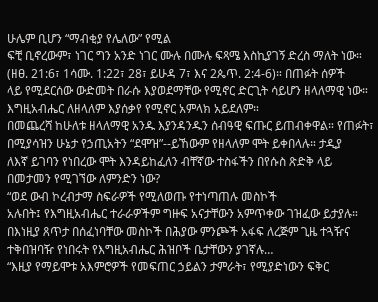ሁሌም ቢሆን “ማብቂያ የሌለው” የሚል
ፍቺ ቢኖረውም፣ ነገር ግን አንድ ነገር ሙሉ በሙሉ ፍጻሜ እስኪያገኝ ድረስ ማለት ነው።
(ዘፀ. 21:6፣ 1ሳሙ. 1:22፣ 28፣ ይሁዳ 7፣ እና 2ጴጥ. 2:4-6)። በጠፉት ሰዎች
ላይ የሚደርሰው ውድመት በራሱ እያወደማቸው የሚኖር ድርጊት ሳይሆን ዘላለማዊ ነው።
እግዚአብሔር ለዘላለም እያሰቃየ የሚኖር አምላክ አይደለም።
በመጨረሻ ከሁለቱ ዘላለማዊ አንዱ እያንዳንዱን ሰብዓዊ ፍጡር ይጠብቀዋል። የጠፉት፣
በሚያሳዝን ሁኔታ የኃጢአትን “ደሞዝ”--ይኸውም የዘላለም ሞት ይቀበላሉ። ታዲያ
ለእኛ ይገባን የነበረው ሞት እንዳይከፈለን ብቸኛው ተስፋችን በየሱስ ጽድቅ ላይ
በመታመን የሚገኘው ለምንድን ነው?
“ወደ ውብ ኮረብታማ ስፍራዎች የሚለወጡ የተነጣጠሉ መስኮች
አሉበት፤ የእግዚአብሔር ተራራዎችም ግዙፍ አናታቸውን አምጥቀው ገዝፈው ይታያሉ።
በእነዚያ ጸጥታ በሰፈነባቸው መስኮች በሕያው ምንጮች አፋፍ ለረጅም ጊዜ ተጓዥና
ተቅበዝባዥ የነበሩት የእግዚአብሔር ሕዝቦች ቤታቸውን ያገኛሉ…
“እዚያ የማይሞቱ አእምሮዎች የመፍጠር ኃይልን ታምራት፣ የሚያድነውን ፍቅር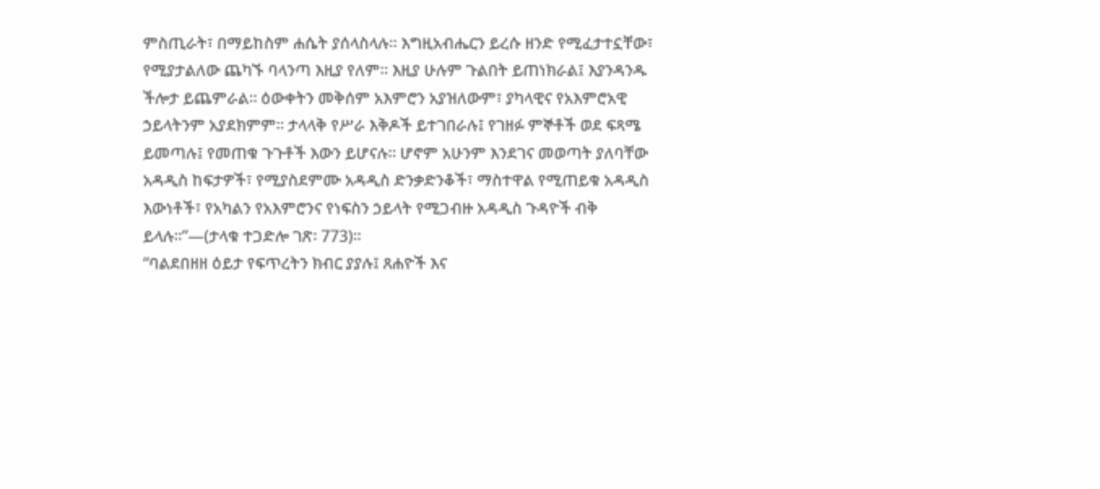ምስጢራት፣ በማይከስም ሐሴት ያሰላስላሉ። እግዚአብሔርን ይረሱ ዘንድ የሚፈታተኗቸው፣
የሚያታልለው ጨካኙ ባላንጣ እዚያ የለም። እዚያ ሁሉም ጉልበት ይጠነክራል፤ እያንዳንዱ
ችሎታ ይጨምራል። ዕውቀትን መቅሰም አእምሮን አያዝለውም፣ ያካላዊና የአእምሮአዊ
ኃይላትንም አያደክምም። ታላላቅ የሥራ እቅዶች ይተገበራሉ፤ የገዘፉ ምኞቶች ወደ ፍጻሜ
ይመጣሉ፤ የመጠቁ ጉጉቶች እውን ይሆናሉ። ሆኖም አሁንም እንደገና መወጣት ያለባቸው
አዳዲስ ከፍታዎች፣ የሚያስደምሙ አዳዲስ ድንቃድንቆች፣ ማስተዋል የሚጠይቁ አዳዲስ
እውነቶች፣ የአካልን የአእምሮንና የነፍስን ኃይላት የሚጋብዙ አዳዲስ ጉዳዮች ብቅ
ይላሉ።”—(ታላቁ ተጋድሎ ገጽ፡ 773)።
“ባልደበዘዘ ዕይታ የፍጥረትን ክብር ያያሉ፤ ጸሐዮች እና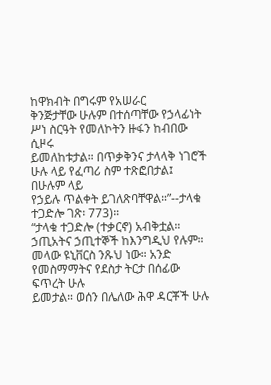ከዋክብት በግሩም የአሠራር
ቅንጅታቸው ሁሉም በተሰጣቸው የኃላፊነት ሥነ ስርዓት የመለኮትን ዙፋን ከብበው ሲዞሩ
ይመለከቱታል። በጥቃቅንና ታላላቅ ነገሮች ሁሉ ላይ የፈጣሪ ስም ተጽፎበታል፤ በሁሉም ላይ
የኃይሉ ጥልቀት ይገለጽባቸዋል።”--ታላቁ ተጋድሎ ገጽ፡ 773)።
“ታላቁ ተጋድሎ (ተቃርኖ) አብቅቷል። ኃጢአትና ኃጢተኞች ከእንግዲህ የሉም።
መላው ዩኒቨርስ ንጹህ ነው። አንድ የመስማማትና የደስታ ትርታ በሰፊው ፍጥረት ሁሉ
ይመታል። ወሰን በሌለው ሕዋ ዳርቾች ሁሉ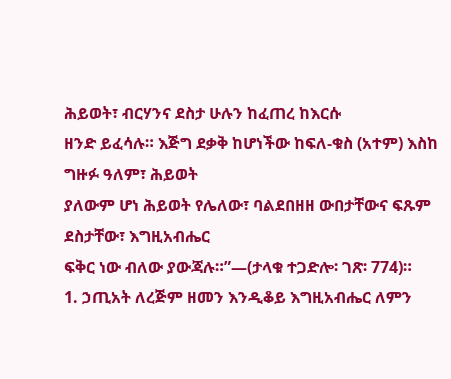ሕይወት፣ ብርሃንና ደስታ ሁሉን ከፈጠረ ከእርሱ
ዘንድ ይፈሳሉ። እጅግ ደቃቅ ከሆነችው ከፍለ-ቁስ (አተም) እስከ ግዙፉ ዓለም፣ ሕይወት
ያለውም ሆነ ሕይወት የሌለው፣ ባልደበዘዘ ውበታቸውና ፍጹም ደስታቸው፣ እግዚአብሔር
ፍቅር ነው ብለው ያውጃሉ።”—(ታላቁ ተጋድሎ፡ ገጽ፡ 774)።
1. ኃጢአት ለረጅም ዘመን እንዲቆይ እግዚአብሔር ለምን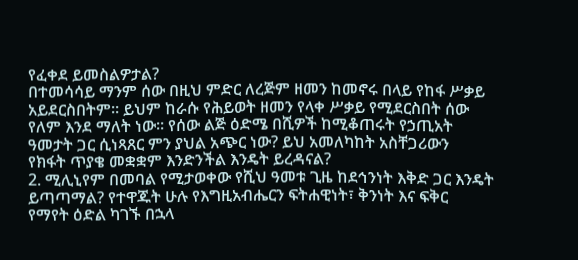የፈቀደ ይመስልዎታል?
በተመሳሳይ ማንም ሰው በዚህ ምድር ለረጅም ዘመን ከመኖሩ በላይ የከፋ ሥቃይ
አይደርስበትም። ይህም ከራሱ የሕይወት ዘመን የላቀ ሥቃይ የሚደርስበት ሰው
የለም እንደ ማለት ነው። የሰው ልጅ ዕድሜ በሺዎች ከሚቆጠሩት የኃጢአት
ዓመታት ጋር ሲነጻጸር ምን ያህል አጭር ነው? ይህ አመለካከት አስቸጋሪውን
የክፋት ጥያቄ መቋቋም እንድንችል እንዴት ይረዳናል?
2. ሚሊኒየም በመባል የሚታወቀው የሺህ ዓመቱ ጊዜ ከደኅንነት እቅድ ጋር እንዴት
ይጣጣማል? የተዋጁት ሁሉ የእግዚአብሔርን ፍትሐዊነት፣ ቅንነት እና ፍቅር
የማየት ዕድል ካገኙ በኋላ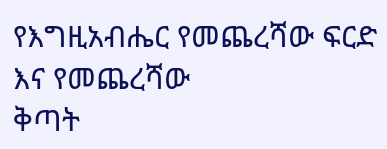የእግዚአብሔር የመጨረሻው ፍርድ እና የመጨረሻው
ቅጣት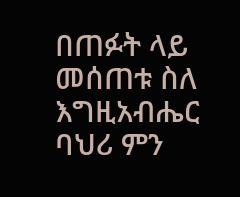በጠፉት ላይ መሰጠቱ ስለ እግዚአብሔር ባህሪ ምን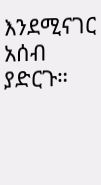እንደሚናገር አሰብ
ያድርጉ።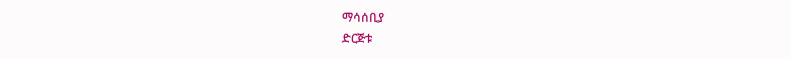ማሳሰቢያ
ድርጅቱ